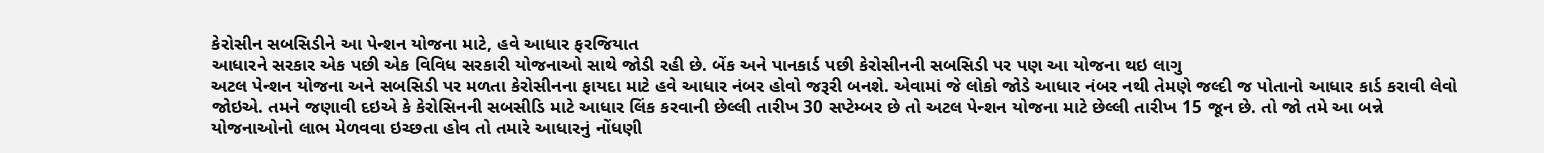કેરોસીન સબસિડીને આ પેન્શન યોજના માટે, હવે આધાર ફરજિયાત
આધારને સરકાર એક પછી એક વિવિધ સરકારી યોજનાઓ સાથે જોડી રહી છે. બેંક અને પાનકાર્ડ પછી કેરોસીનની સબસિડી પર પણ આ યોજના થઇ લાગુ
અટલ પેન્શન યોજના અને સબસિડી પર મળતા કેરોસીનના ફાયદા માટે હવે આધાર નંબર હોવો જરૂરી બનશે. એવામાં જે લોકો જોડે આધાર નંબર નથી તેમણે જલ્દી જ પોતાનો આધાર કાર્ડ કરાવી લેવો જોઇએ. તમને જણાવી દઇએ કે કેરોસિનની સબસીડિ માટે આધાર લિંક કરવાની છેલ્લી તારીખ 30 સપ્ટેમ્બર છે તો અટલ પેન્શન યોજના માટે છેલ્લી તારીખ 15 જૂન છે. તો જો તમે આ બન્ને યોજનાઓનો લાભ મેળવવા ઇચ્છતા હોવ તો તમારે આધારનું નોંધણી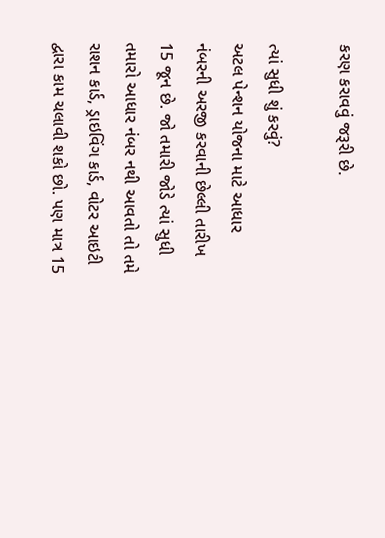કરણ કરાવવું જરૂરી છે.

ત્યાં સુધી શું કરવું?
અટલ પેન્શન યોજના માટે આધાર નંબરની અરજી કરવાની છેલ્લી તારીખ 15 જૂન છે. જો તમારી જોડે ત્યાં સુધી તમારો આધાર નંબર નથી આવતો તો તમે રાશન કાર્ડ, ડ્રાઇવિંગ કાર્ડ, વોટર આઇટી દ્વારા કામ ચલાવી શકો છો. પણ માત્ર 15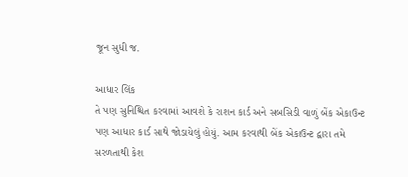જૂન સુધી જ.

આધાર લિંક
તે પણ સુનિશ્ચિત કરવામાં આવશે કે રાશન કાર્ડ અને સબસિડી વાળું બેંક એકાઉન્ટ પણ આધાર કાર્ડ સાથે જોડાયેલું હોયું. આમ કરવાથી બેંક એકાઉન્ટ દ્વારા તમે સરળતાથી કેશ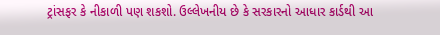ટ્રાંસફર કે નીકાળી પણ શકશો. ઉલ્લેખનીય છે કે સરકારનો આધાર કાર્ડથી આ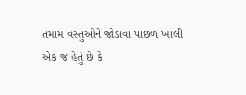તમામ વસ્તુઓને જોડાવા પાછળ ખાલી એક જ હેતું છે કે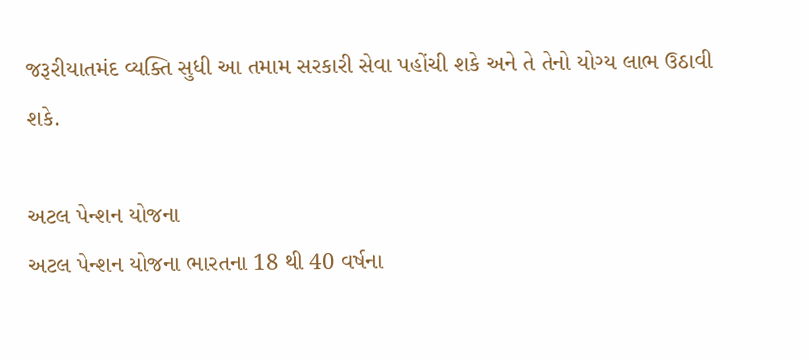જરૂરીયાતમંદ વ્યક્તિ સુધી આ તમામ સરકારી સેવા પહોંચી શકે અને તે તેનો યોગ્ય લાભ ઉઠાવી શકે.

અટલ પેન્શન યોજના
અટલ પેન્શન યોજના ભારતના 18 થી 40 વર્ષના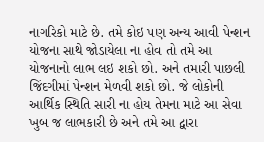નાગરિકો માટે છે. તમે કોઇ પણ અન્ય આવી પેન્શન યોજના સાથે જોડાયેલા ના હોવ તો તમે આ યોજનાનો લાભ લઇ શકો છો. અને તમારી પાછલી જિંદગીમાં પેન્શન મેળવી શકો છો. જે લોકોની આર્થિક સ્થિતિ સારી ના હોય તેમના માટે આ સેવા ખુબ જ લાભકારી છે અને તમે આ દ્વારા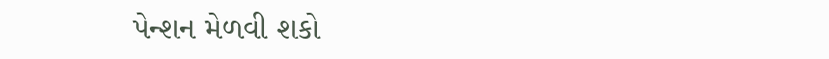પેન્શન મેળવી શકો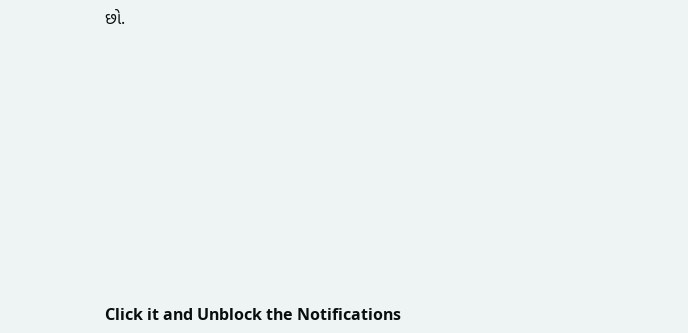છો.













Click it and Unblock the Notifications